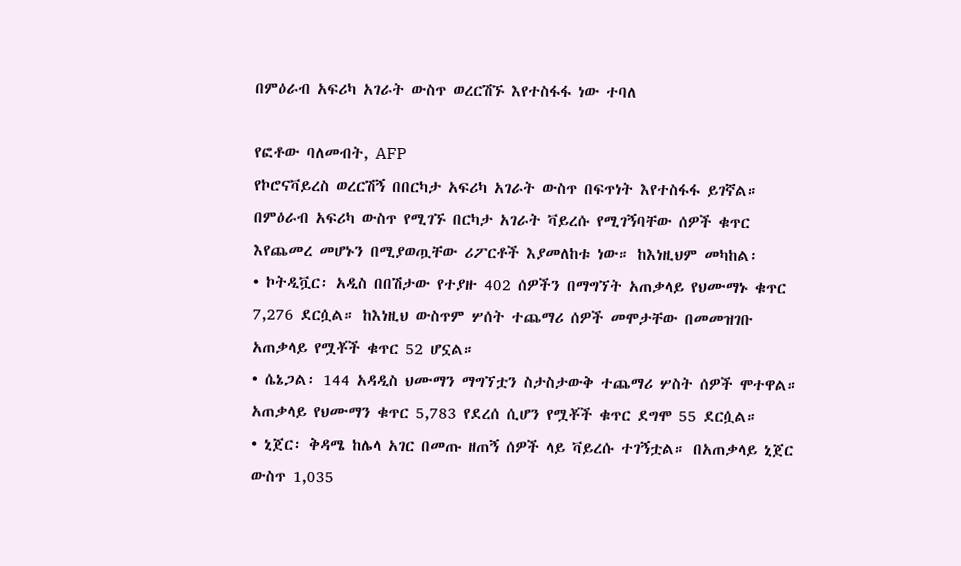በምዕራብ አፍሪካ አገራት ውስጥ ወረርሽኙ እየተስፋፋ ነው ተባለ

የፎቶው ባለመብት, AFP
የኮሮናቫይረስ ወረርሽኝ በበርካታ አፍሪካ አገራት ውስጥ በፍጥነት እየተስፋፋ ይገኛል። በምዕራብ አፍሪካ ውስጥ የሚገኙ በርካታ አገራት ቫይረሱ የሚገኝባቸው ሰዎች ቁጥር እየጨመረ መሆኑን በሚያወጧቸው ሪፖርቶች እያመለከቱ ነው። ከእነዚህም መካከል፡
• ኮትዲቯር፡ አዲስ በበሽታው የተያዙ 402 ሰዎችን በማግኘት አጠቃላይ የህሙማኑ ቁጥር 7,276 ደርሷል። ከእነዚህ ውስጥም ሦሰት ተጨማሪ ሰዎች መሞታቸው በመመዝገቡ አጠቃላይ የሟቾች ቁጥር 52 ሆኗል።
• ሴኔጋል፡ 144 አዳዲስ ህሙማን ማግኘቷን ስታስታውቅ ተጨማሪ ሦስት ሰዎች ሞተዋል። አጠቃላይ የህሙማን ቁጥር 5,783 የደረሰ ሲሆን የሟቾች ቁጥር ደግሞ 55 ደርሷል።
• ኒጀር፡ ቅዳሜ ከሌላ አገር በመጡ ዘጠኝ ሰዎች ላይ ቫይረሱ ተገኝቷል። በአጠቃላይ ኒጀር ውስጥ 1,035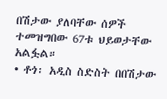በሽታው ያለባቸው ሰዎች ተመዝግበው 67ቱ ህይወታቸው አልፏል።
• ቶጎ፡ አዲስ ስድስት በበሽታው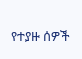የተያዙ ሰዎች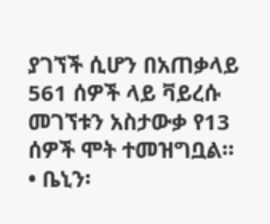ያገኘች ሲሆን በአጠቃላይ 561 ሰዎች ላይ ቫይረሱ መገኘቱን አስታውቃ የ13 ሰዎች ሞት ተመዝግቧል።
• ቤኒን፡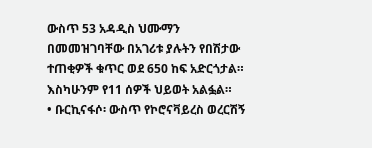ውስጥ 53 አዳዲስ ህሙማን በመመዝገባቸው በአገሪቱ ያሉትን የበሽታው ተጠቂዎች ቁጥር ወደ 650 ከፍ አድርጎታል። እስካሁንም የ11 ሰዎች ህይወት አልፏል።
• ቡርኪናፋሶ፡ ውስጥ የኮሮናቫይረስ ወረርሽኝ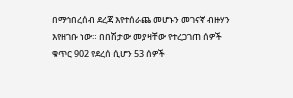በማኅበረሰብ ደረጃ እየተሰራጨ መሆኑን መገናኛ ብዙሃን እየዘገቡ ነው። በበሽታው መያዛቸው የተረጋገጠ ሰዎች ቁጥር 902 የደረሰ ሲሆን 53 ሰዎች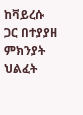ከቫይረሱ ጋር በተያያዘ ምክንያት ህልፈት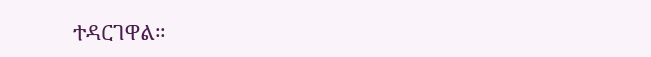ተዳርገዋል።